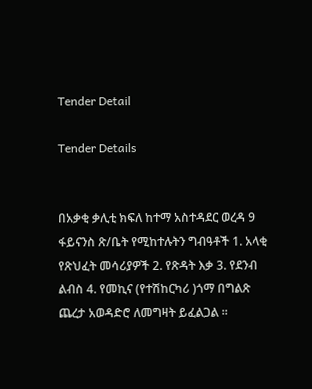Tender Detail

Tender Details


በአቃቂ ቃሊቲ ክፍለ ከተማ አስተዳደር ወረዳ 9 ፋይናንስ ጽ/ቤት የሚከተሉትን ግብዓቶች 1. አላቂ የጽህፈት መሳሪያዎች 2. የጽዳት እቃ 3. የደንብ ልብስ 4. የመኪና (የተሽከርካሪ )ጎማ በግልጽ ጨረታ አወዳድሮ ለመግዛት ይፈልጋል ።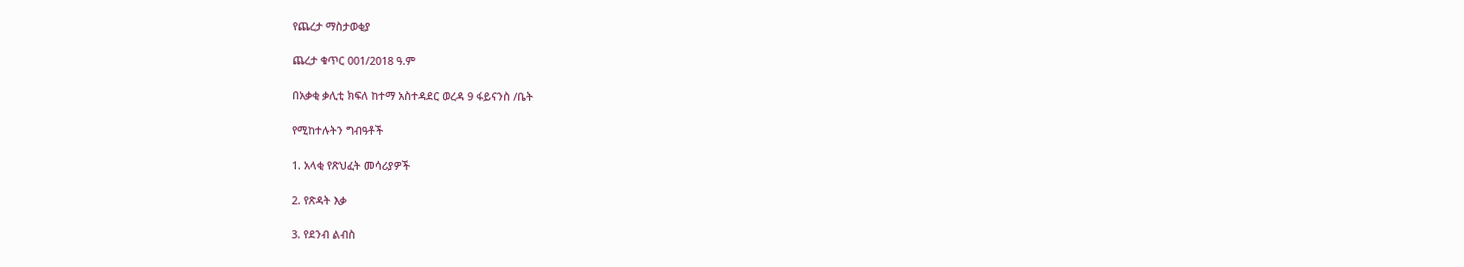የጨረታ ማስታወቂያ

ጨረታ ቁጥር 001/2018 ዓ.ም

በአቃቂ ቃሊቲ ክፍለ ከተማ አስተዳደር ወረዳ 9 ፋይናንስ /ቤት

የሚከተሉትን ግብዓቶች

1. አላቂ የጽህፈት መሳሪያዎች

2. የጽዳት እቃ

3. የደንብ ልብስ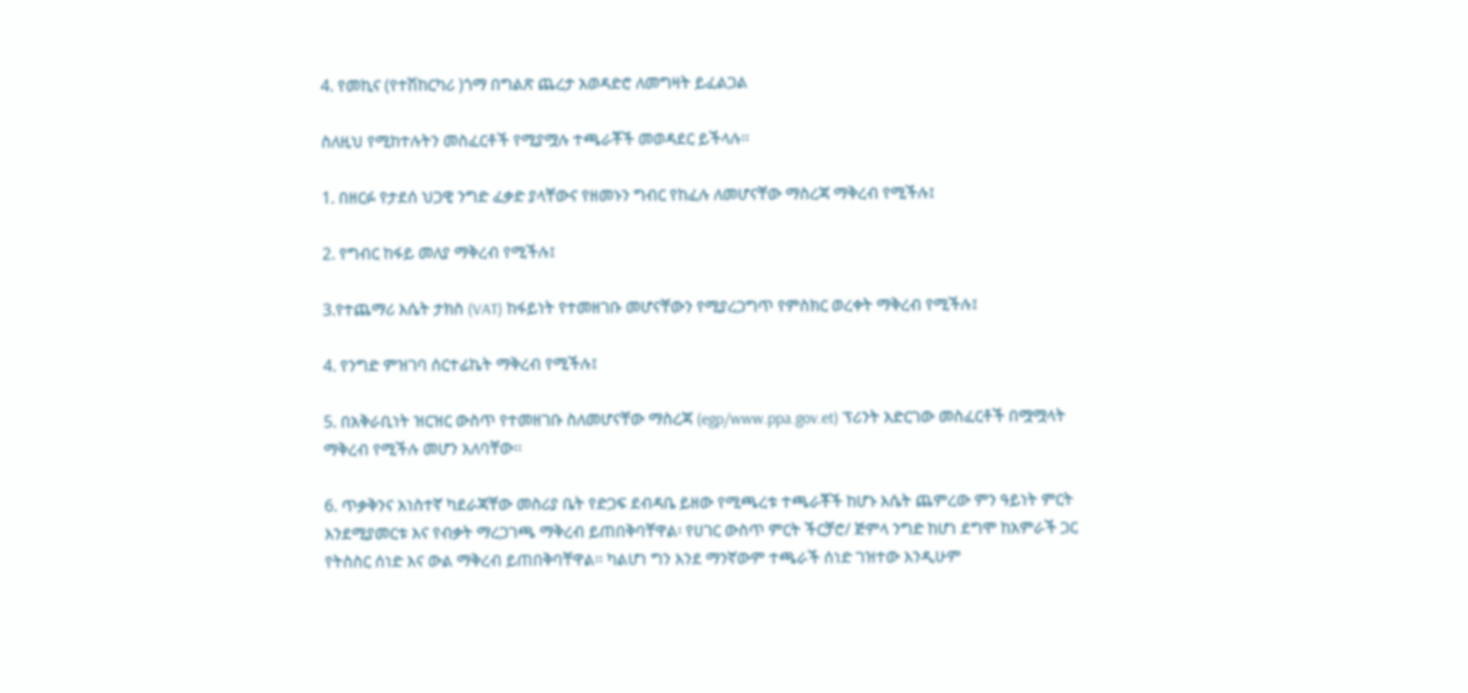4. የመኪና (የተሽከርካሪ )ጎማ በግልጽ ጨረታ አወዳድሮ ለመግዛት ይፈልጋል

ስለዚህ የሚከተሉትን መስፈርቶች የሚያሟሉ ተጫራቾች መወዳደር ይችላሉ፡፡

1. በዘርፉ የታደሰ ህጋዊ ንግድ ፈቃድ ያላቸውና የዘመኑን ግብር የከፈሉ ለመሆናቸው ማስረጃ ማቅረብ የሚችሉ፤

2. የግብር ከፋይ መለያ ማቅረብ የሚችሉ፤

3.የተጨማሪ እሴት ታክስ (VAT) ከፋይነት የተመዘገቡ መሆናቸውን የሚያረጋግጥ የምስክር ወረቀት ማቅረብ የሚችሉ፤

4. የንግድ ምዝገባ ሰርተፊኬት ማቅረብ የሚችሉ፤

5. በአቅራቢነት ዝርዝር ውስጥ የተመዘገቡ ስለመሆናቸው ማስረጃ (egp/www.ppa.gov.et) ፕሪንት አድርገው መስፈርቶች በሟሟላት ማቅረብ የሚችሉ መሆን አለባቸው፡፡

6. ጥቃቅንና አነስተኛ ካደራጃቸው መስሪያ ቤት የድጋፍ ደብዳቤ ይዘው የሚጫረቱ ተጫራቾች ከሆኑ እሴት ጨምረው ምን ዓይነት ምርት እንደሚያመርቱ እና የብቃት ማረጋገጫ ማቅረብ ይጠበቅባቸዋል፡ የሀገር ውስጥ ምርት ችርቻሮ/ ጅምላ ንግድ ከሆነ ደግሞ ከአምራች ጋር የትስስር ሰነድ እና ውል ማቅረብ ይጠበቅባቸዋል፡፡ ካልሆነ ግን እንደ ማንኛውም ተጫራች ሰነድ ገዝተው እንዲሁም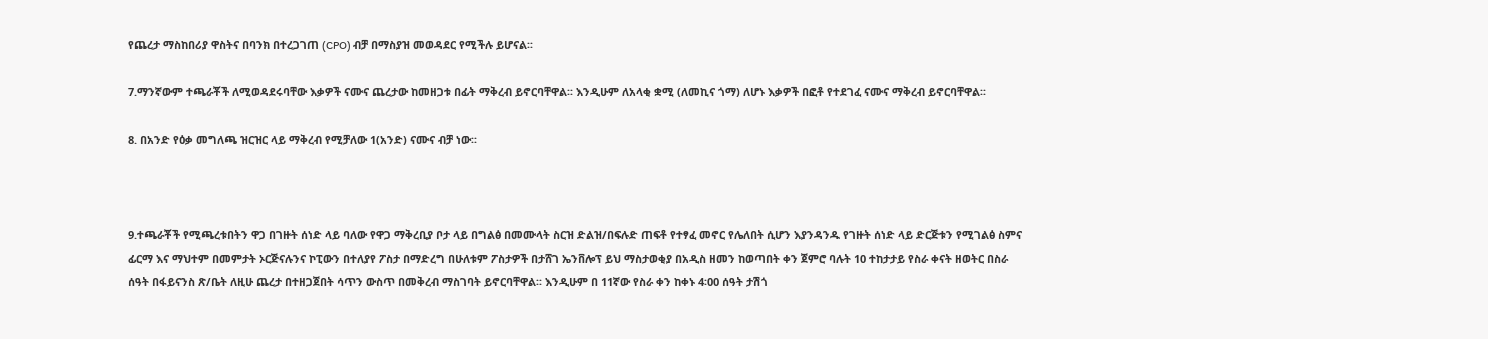የጨረታ ማስከበሪያ ዋስትና በባንክ በተረጋገጠ (CPO) ብቻ በማስያዝ መወዳደር የሚችሉ ይሆናል፡፡

7.ማንኛውም ተጫራቾች ለሚወዳደሩባቸው እቃዎች ናሙና ጨረታው ከመዘጋቱ በፊት ማቅረብ ይኖርባቸዋል፡፡ እንዲሁም ለአላቂ ቋሚ (ለመኪና ጎማ) ለሆኑ እቃዎች በፎቶ የተደገፈ ናሙና ማቅረብ ይኖርባቸዋል፡፡

8. በአንድ የዕቃ መግለጫ ዝርዝር ላይ ማቅረብ የሚቻለው 1(አንድ) ናሙና ብቻ ነው፡፡



9.ተጫራቾች የሚጫረቱበትን ዋጋ በገዙት ሰነድ ላይ ባለው የዋጋ ማቅረቢያ ቦታ ላይ በግልፅ በመሙላት ስርዝ ድልዝ/በፍሉድ ጠፍቶ የተፃፈ መኖር የሌለበት ሲሆን እያንዳንዱ የገዙት ሰነድ ላይ ድርጅቱን የሚገልፅ ስምና ፊርማ እና ማህተም በመምታት ኦርጅናሉንና ኮፒውን በተለያየ ፖስታ በማድረግ በሁለቱም ፖስታዎች በታሸገ ኤንቨሎፕ ይህ ማስታወቂያ በአዲስ ዘመን ከወጣበት ቀን ጀምሮ ባሉት 10 ተከታታይ የስራ ቀናት ዘወትር በስራ ሰዓት በፋይናንስ ጽ/ቤት ለዚሁ ጨረታ በተዘጋጀበት ሳጥን ውስጥ በመቅረብ ማስገባት ይኖርባቸዋል፡፡ እንዲሁም በ 11ኛው የስራ ቀን ከቀኑ 4፡00 ሰዓት ታሽጎ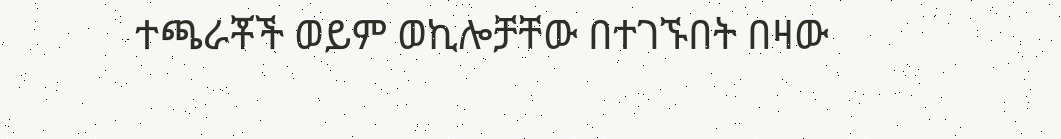ተጫራቾች ወይም ወኪሎቻቸው በተገኙበት በዛው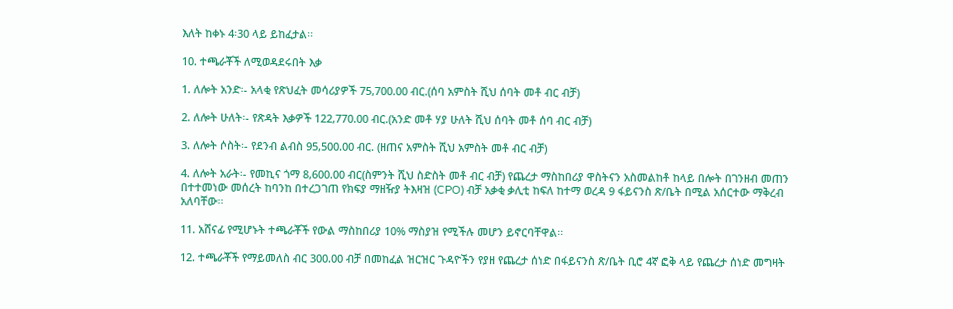እለት ከቀኑ 4፡30 ላይ ይከፈታል፡፡

10. ተጫራቾች ለሚወዳደሩበት እቃ

1. ለሎት አንድ፡- አላቂ የጽህፈት መሳሪያዎች 75,700.00 ብር.(ሰባ አምስት ሺህ ሰባት መቶ ብር ብቻ)

2. ለሎት ሁለት፡- የጽዳት እቃዎች 122,770.00 ብር.(አንድ መቶ ሃያ ሁለት ሺህ ሰባት መቶ ሰባ ብር ብቻ)

3. ለሎት ሶስት፡- የደንብ ልብስ 95,500.00 ብር. (ዘጠና አምስት ሺህ አምስት መቶ ብር ብቻ)

4. ለሎት አራት፡- የመኪና ጎማ 8,600.00 ብር(ስምንት ሺህ ስድስት መቶ ብር ብቻ) የጨረታ ማስከበሪያ ዋስትናን አስመልከቶ ከላይ በሎት በገንዘብ መጠን በተተመነው መሰረት ከባንከ በተረጋገጠ የክፍያ ማዘዥያ ትእዛዝ (CPO) ብቻ አቃቂ ቃሊቲ ከፍለ ከተማ ወረዳ 9 ፋይናንስ ጽ/ቤት በሚል አሰርተው ማቅረብ አለባቸው፡፡

11. አሸናፊ የሚሆኑት ተጫራቾች የውል ማስከበሪያ 10% ማስያዝ የሚችሉ መሆን ይኖርባቸዋል፡፡

12. ተጫራቾች የማይመለስ ብር 300.00 ብቻ በመከፈል ዝርዝር ጉዳዮችን የያዘ የጨረታ ሰነድ በፋይናንስ ጽ/ቤት ቢሮ 4ኛ ፎቅ ላይ የጨረታ ሰነድ መግዛት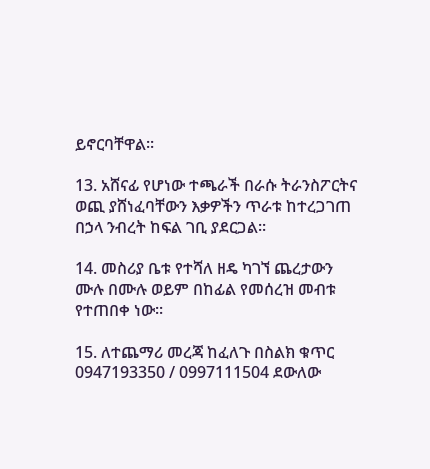ይኖርባቸዋል፡፡

13. አሸናፊ የሆነው ተጫራች በራሱ ትራንስፖርትና ወጪ ያሸነፈባቸውን እቃዎችን ጥራቱ ከተረጋገጠ በኃላ ንብረት ከፍል ገቢ ያደርጋል፡፡

14. መስሪያ ቤቱ የተሻለ ዘዴ ካገኘ ጨረታውን ሙሉ በሙሉ ወይም በከፊል የመሰረዝ መብቱ የተጠበቀ ነው፡፡

15. ለተጨማሪ መረጃ ከፈለጉ በስልክ ቁጥር 0947193350 / 0997111504 ደውለው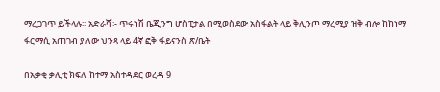ማረጋገጥ ይችላሉ፡፡ አድራሻ፡- ጥሩነሽ ቤጂንግ ሆስፒታል በሚወስደው አስፋልት ላይ ቅሊንጦ ማረሚያ ዝቅ ብሎ ከከነማ ፋርማሲ አጠገብ ያለው ህንጻ ላይ 4ኛ ፎቅ ፋይናንስ ጽ/ቤት

በአቃቂ ቃሊቲ ክፍለ ከተማ አስተዳደር ወረዳ 9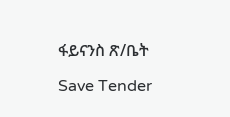ፋይናንስ ጽ/ቤት

Save Tender